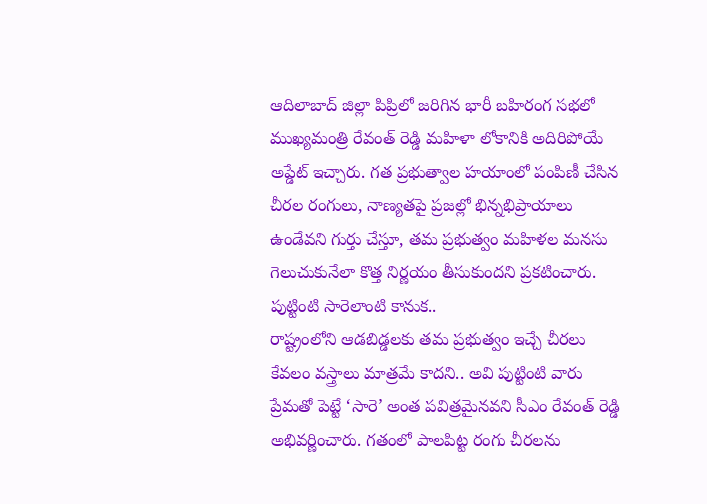ఆదిలాబాద్ జిల్లా పిప్రిలో జరిగిన భారీ బహిరంగ సభలో ముఖ్యమంత్రి రేవంత్ రెడ్డి మహిళా లోకానికి అదిరిపోయే అప్డేట్ ఇచ్చారు. గత ప్రభుత్వాల హయాంలో పంపిణీ చేసిన చీరల రంగులు, నాణ్యతపై ప్రజల్లో భిన్నభిప్రాయాలు ఉండేవని గుర్తు చేస్తూ, తమ ప్రభుత్వం మహిళల మనసు గెలుచుకునేలా కొత్త నిర్ణయం తీసుకుందని ప్రకటించారు.
పుట్టింటి సారెలాంటి కానుక..
రాష్ట్రంలోని ఆడబిడ్డలకు తమ ప్రభుత్వం ఇచ్చే చీరలు కేవలం వస్త్రాలు మాత్రమే కాదని.. అవి పుట్టింటి వారు ప్రేమతో పెట్టే ‘సారె’ అంత పవిత్రమైనవని సీఎం రేవంత్ రెడ్డి అభివర్ణించారు. గతంలో పాలపిట్ట రంగు చీరలను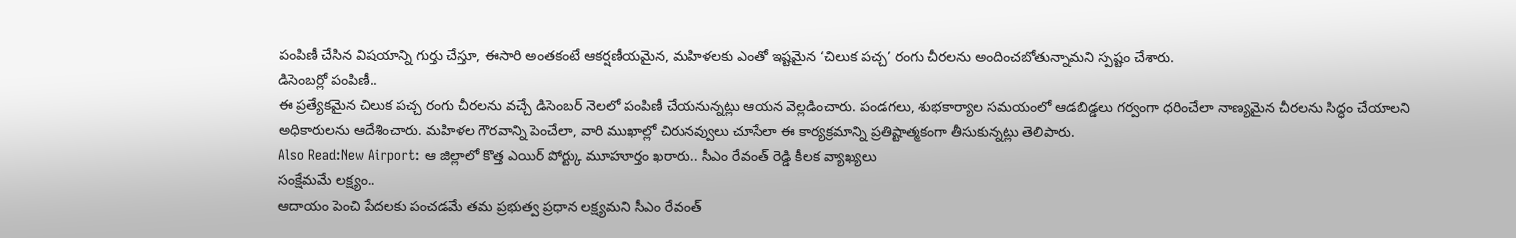పంపిణీ చేసిన విషయాన్ని గుర్తు చేస్తూ, ఈసారి అంతకంటే ఆకర్షణీయమైన, మహిళలకు ఎంతో ఇష్టమైన ‘చిలుక పచ్చ’ రంగు చీరలను అందించబోతున్నామని స్పష్టం చేశారు.
డిసెంబర్లో పంపిణీ..
ఈ ప్రత్యేకమైన చిలుక పచ్చ రంగు చీరలను వచ్చే డిసెంబర్ నెలలో పంపిణీ చేయనున్నట్లు ఆయన వెల్లడించారు. పండగలు, శుభకార్యాల సమయంలో ఆడబిడ్డలు గర్వంగా ధరించేలా నాణ్యమైన చీరలను సిద్ధం చేయాలని అధికారులను ఆదేశించారు. మహిళల గౌరవాన్ని పెంచేలా, వారి ముఖాల్లో చిరునవ్వులు చూసేలా ఈ కార్యక్రమాన్ని ప్రతిష్టాత్మకంగా తీసుకున్నట్లు తెలిపారు.
Also Read:New Airport: ఆ జిల్లాలో కొత్త ఎయిర్ పోర్ట్కు మూహూర్తం ఖరారు.. సీఎం రేవంత్ రెడ్డి కీలక వ్యాఖ్యలు
సంక్షేమమే లక్ష్యం..
ఆదాయం పెంచి పేదలకు పంచడమే తమ ప్రభుత్వ ప్రధాన లక్ష్యమని సీఎం రేవంత్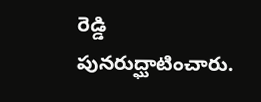రెడ్డి పునరుద్ఘాటించారు.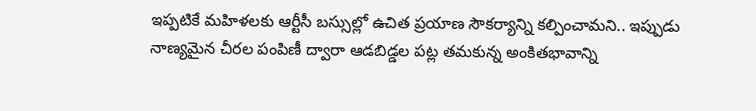ఇప్పటికే మహిళలకు ఆర్టీసీ బస్సుల్లో ఉచిత ప్రయాణ సౌకర్యాన్ని కల్పించామని.. ఇప్పుడు నాణ్యమైన చీరల పంపిణీ ద్వారా ఆడబిడ్డల పట్ల తమకున్న అంకితభావాన్ని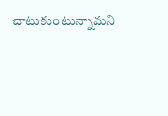చాటుకుంటున్నామని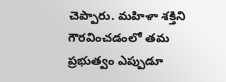చెప్పారు. మహిళా శక్తిని గౌరవించడంలో తమ ప్రభుత్వం ఎప్పుడూ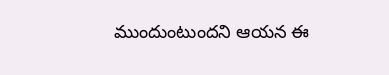ముందుంటుందని ఆయన ఈ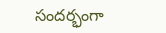సందర్భంగా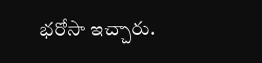భరోసా ఇచ్చారు.